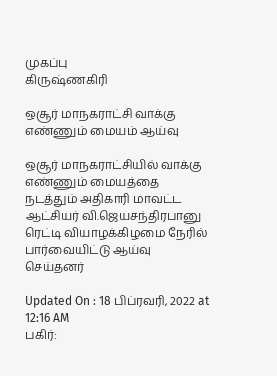முகப்பு
கிருஷ்ணகிரி

ஒசூர் மாநகராட்சி வாக்கு எண்ணும் மையம் ஆய்வு

ஒசூர் மாநகராட்சியில் வாக்கு எண்ணும் மையத்தை நடத்தும் அதிகாரி மாவட்ட ஆட்சியர் வி.ஜெயசந்திரபானு ரெட்டி வியாழக்கிழமை நேரில் பார்வையிட்டு ஆய்வு செய்தனர்

Updated On : 18 பிப்ரவரி, 2022 at 12:16 AM
பகிர்: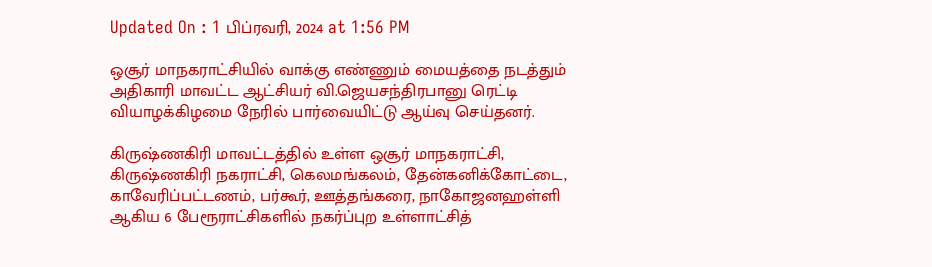Updated On : 1 பிப்ரவரி, 2024 at 1:56 PM

ஒசூர் மாநகராட்சியில் வாக்கு எண்ணும் மையத்தை நடத்தும் அதிகாரி மாவட்ட ஆட்சியர் வி.ஜெயசந்திரபானு ரெட்டி வியாழக்கிழமை நேரில் பார்வையிட்டு ஆய்வு செய்தனர்.

கிருஷ்ணகிரி மாவட்டத்தில் உள்ள ஒசூர் மாநகராட்சி, கிருஷ்ணகிரி நகராட்சி, கெலமங்கலம், தேன்கனிக்கோட்டை, காவேரிப்பட்டணம், பர்கூர், ஊத்தங்கரை, நாகோஜனஹள்ளி ஆகிய 6 பேரூராட்சிகளில் நகர்ப்புற உள்ளாட்சித்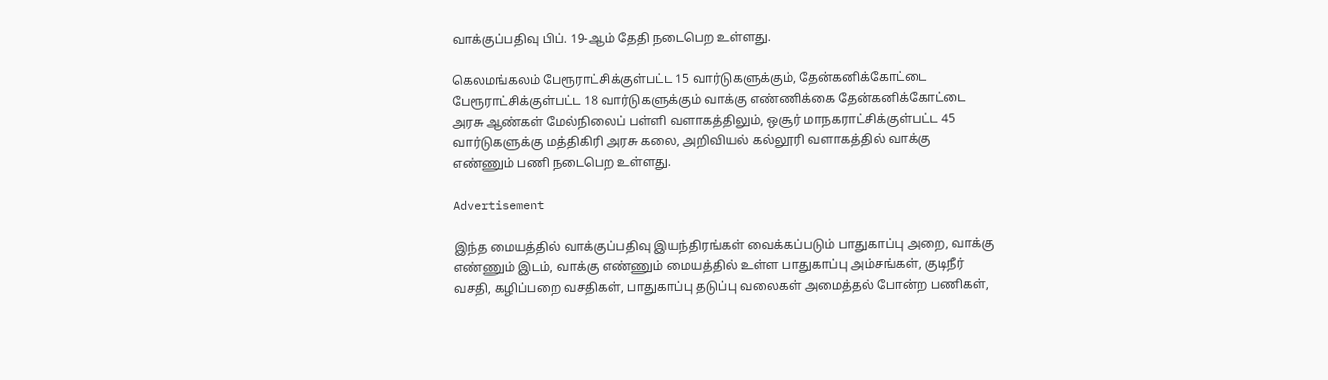வாக்குப்பதிவு பிப். 19-ஆம் தேதி நடைபெற உள்ளது.

கெலமங்கலம் பேரூராட்சிக்குள்பட்ட 15 வார்டுகளுக்கும், தேன்கனிக்கோட்டை பேரூராட்சிக்குள்பட்ட 18 வார்டுகளுக்கும் வாக்கு எண்ணிக்கை தேன்கனிக்கோட்டை அரசு ஆண்கள் மேல்நிலைப் பள்ளி வளாகத்திலும், ஒசூர் மாநகராட்சிக்குள்பட்ட 45 வார்டுகளுக்கு மத்திகிரி அரசு கலை, அறிவியல் கல்லூரி வளாகத்தில் வாக்கு எண்ணும் பணி நடைபெற உள்ளது.

Advertisement

இந்த மையத்தில் வாக்குப்பதிவு இயந்திரங்கள் வைக்கப்படும் பாதுகாப்பு அறை, வாக்கு எண்ணும் இடம், வாக்கு எண்ணும் மையத்தில் உள்ள பாதுகாப்பு அம்சங்கள், குடிநீர் வசதி, கழிப்பறை வசதிகள், பாதுகாப்பு தடுப்பு வலைகள் அமைத்தல் போன்ற பணிகள்,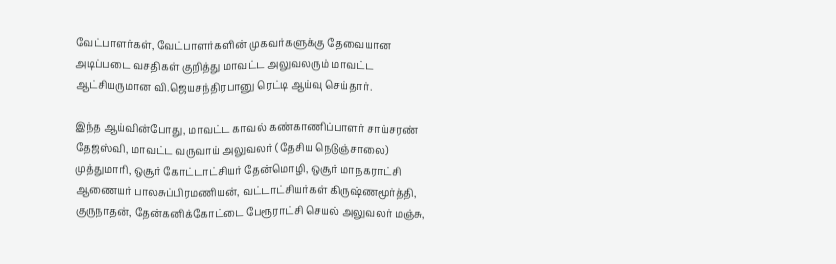வேட்பாளர்கள், வேட்பாளர்களின் முகவர்களுக்கு தேவையான அடிப்படை வசதிகள் குறித்து மாவட்ட அலுவலரும் மாவட்ட ஆட்சியருமான வி.ஜெயசந்திரபானு ரெட்டி ஆய்வு செய்தார்.

இந்த ஆய்வின்போது, மாவட்ட காவல் கண்காணிப்பாளர் சாய்சரண் தேஜஸ்வி, மாவட்ட வருவாய் அலுவலர் (தேசிய நெடுஞ்சாலை) முத்துமாரி, ஒசூர் கோட்டாட்சியர் தேன்மொழி, ஒசூர் மாநகராட்சி ஆணையர் பாலசுப்பிரமணியன், வட்டாட்சியர்கள் கிருஷ்ணமூர்த்தி, குருநாதன், தேன்கனிக்கோட்டை பேரூராட்சி செயல் அலுவலர் மஞ்சு,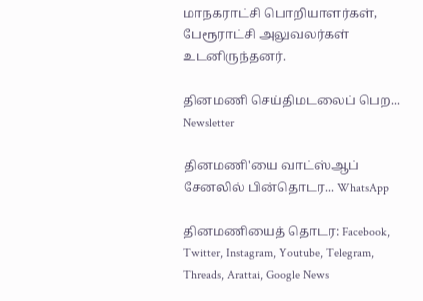மாநகராட்சி பொறியாளர்கள், பேரூராட்சி அலுவலர்கள் உடனிருந்தனர்.

தினமணி செய்திமடலைப் பெற... Newsletter

தினமணி'யை வாட்ஸ்ஆப் சேனலில் பின்தொடர... WhatsApp

தினமணியைத் தொடர: Facebook, Twitter, Instagram, Youtube, Telegram, Threads, Arattai, Google News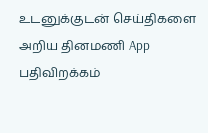உடனுக்குடன் செய்திகளை அறிய தினமணி App பதிவிறக்கம்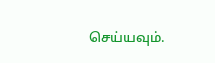செய்யவும்.